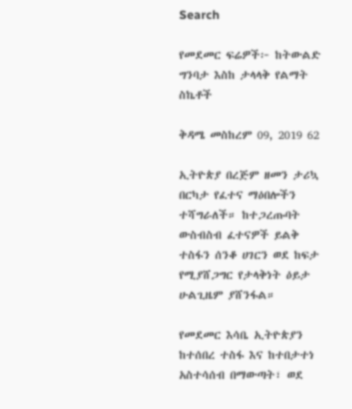Search

የመደመር ፍሬዎች፦ ከትውልድ ግንባታ እስከ ታላላቅ የልማት ስኬቶች

ቅዳሜ መስከረም 09, 2019 62

ኢትዮጵያ በረጅም ዘመን ታሪኳ በርካታ የፈተና ማዕበሎችን ተሻግራለች። ከተጋረጡባት ውስብስብ ፈተናዎች ይልቅ ተስፋን ሰንቆ ሀገርን ወደ ከፍታ የሚያሸጋግር የታላቅነት ዕይታ ሁልጊዜም ያሸንፋል።

የመደመር እሳቤ ኢትዮጵያን ከተሰበረ ተስፋ እና ከተበታተነ አስተሳሰብ በማውጣት፣ ወደ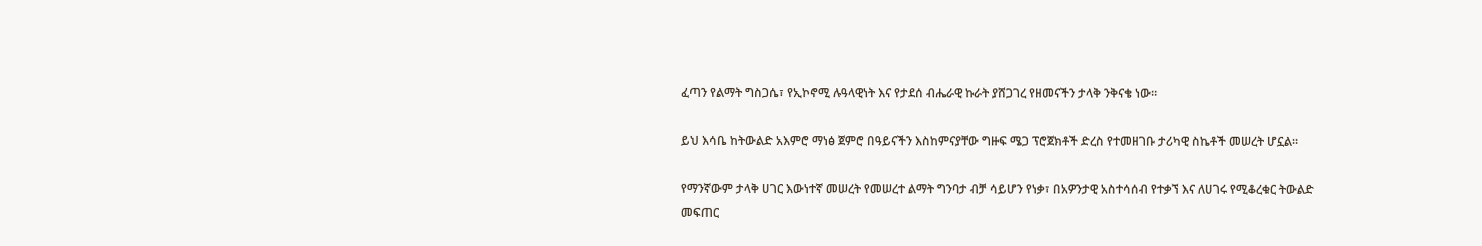ፈጣን የልማት ግስጋሴ፣ የኢኮኖሚ ሉዓላዊነት እና የታደሰ ብሔራዊ ኩራት ያሸጋገረ የዘመናችን ታላቅ ንቅናቄ ነው።

ይህ እሳቤ ከትውልድ አእምሮ ማነፅ ጀምሮ በዓይናችን እስከምናያቸው ግዙፍ ሜጋ ፕሮጀክቶች ድረስ የተመዘገቡ ታሪካዊ ስኬቶች መሠረት ሆኗል።

የማንኛውም ታላቅ ሀገር እውነተኛ መሠረት የመሠረተ ልማት ግንባታ ብቻ ሳይሆን የነቃ፣ በአዎንታዊ አስተሳሰብ የተቃኘ እና ለሀገሩ የሚቆረቁር ትውልድ መፍጠር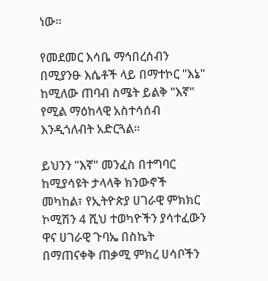ነው።

የመደመር እሳቤ ማኅበረሰብን በሚያንፁ እሴቶች ላይ በማተኮር "እኔ" ከሚለው ጠባብ ስሜት ይልቅ "እኛ" የሚል ማዕከላዊ አስተሳሰብ እንዲጎለብት አድርጓል።

ይህንን "እኛ" መንፈስ በተግባር ከሚያሳዩት ታላላቅ ክንውኖች መካከል፣ የኢትዮጵያ ሀገራዊ ምክክር ኮሚሽን 4 ሺህ ተወካዮችን ያሳተፈውን ዋና ሀገራዊ ጉባኤ በስኬት በማጠናቀቅ ጠቃሚ ምክረ ሀሳቦችን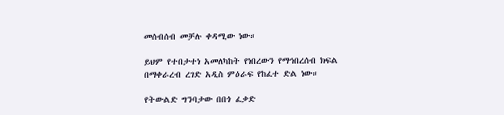መሰብሰብ መቻሉ ቀዳሚው ነው።

ይህም የተበታተነ አመለካከት የነበረውን የማኅበረሰብ ክፍል በማቀራረብ ረገድ አዲስ ምዕራፍ የከፈተ ድል ነው።

የትውልድ ግንባታው በበጎ ፈቃድ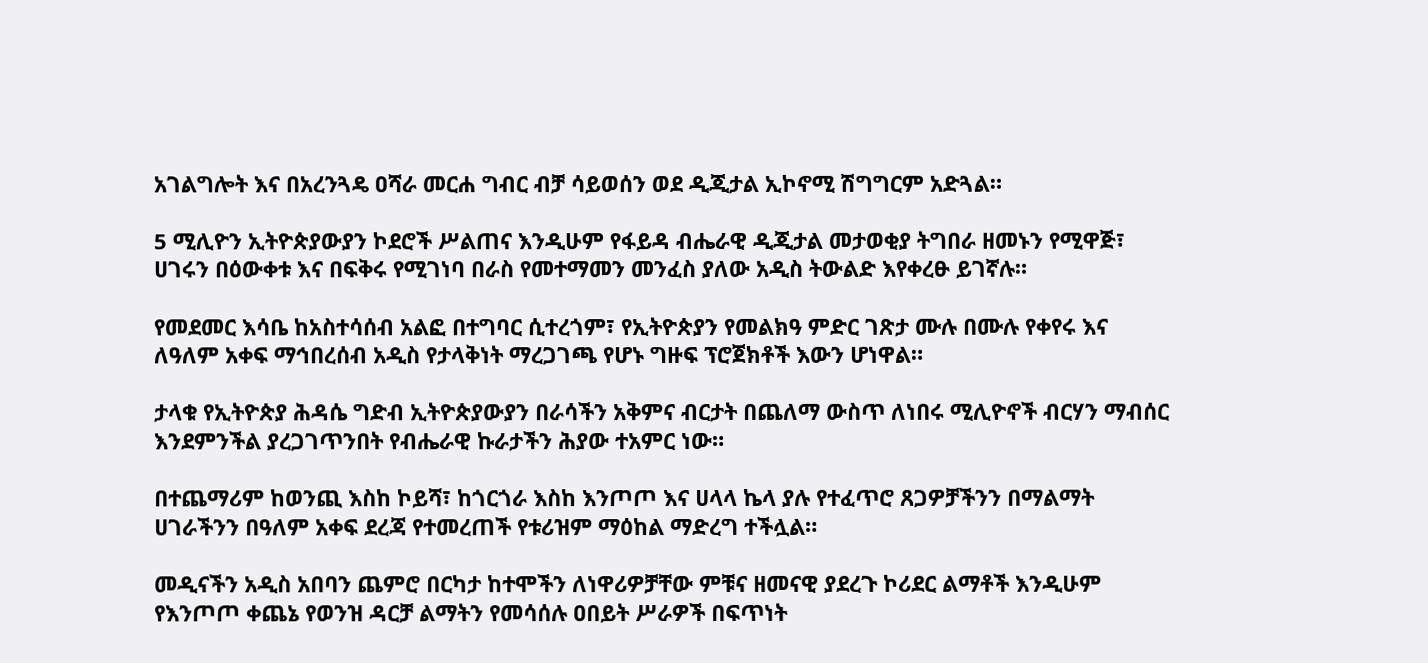አገልግሎት እና በአረንጓዴ ዐሻራ መርሐ ግብር ብቻ ሳይወሰን ወደ ዲጂታል ኢኮኖሚ ሽግግርም አድጓል።

5 ሚሊዮን ኢትዮጵያውያን ኮደሮች ሥልጠና እንዲሁም የፋይዳ ብሔራዊ ዲጂታል መታወቂያ ትግበራ ዘመኑን የሚዋጅ፣ ሀገሩን በዕውቀቱ እና በፍቅሩ የሚገነባ በራስ የመተማመን መንፈስ ያለው አዲስ ትውልድ እየቀረፁ ይገኛሉ።

የመደመር እሳቤ ከአስተሳሰብ አልፎ በተግባር ሲተረጎም፣ የኢትዮጵያን የመልክዓ ምድር ገጽታ ሙሉ በሙሉ የቀየሩ እና ለዓለም አቀፍ ማኅበረሰብ አዲስ የታላቅነት ማረጋገጫ የሆኑ ግዙፍ ፕሮጀክቶች እውን ሆነዋል።

ታላቁ የኢትዮጵያ ሕዳሴ ግድብ ኢትዮጵያውያን በራሳችን አቅምና ብርታት በጨለማ ውስጥ ለነበሩ ሚሊዮኖች ብርሃን ማብሰር እንደምንችል ያረጋገጥንበት የብሔራዊ ኩራታችን ሕያው ተአምር ነው።

በተጨማሪም ከወንጪ እስከ ኮይሻ፣ ከጎርጎራ እስከ እንጦጦ እና ሀላላ ኬላ ያሉ የተፈጥሮ ጸጋዎቻችንን በማልማት ሀገራችንን በዓለም አቀፍ ደረጃ የተመረጠች የቱሪዝም ማዕከል ማድረግ ተችሏል።

መዲናችን አዲስ አበባን ጨምሮ በርካታ ከተሞችን ለነዋሪዎቻቸው ምቹና ዘመናዊ ያደረጉ ኮሪደር ልማቶች እንዲሁም የእንጦጦ ቀጨኔ የወንዝ ዳርቻ ልማትን የመሳሰሉ ዐበይት ሥራዎች በፍጥነት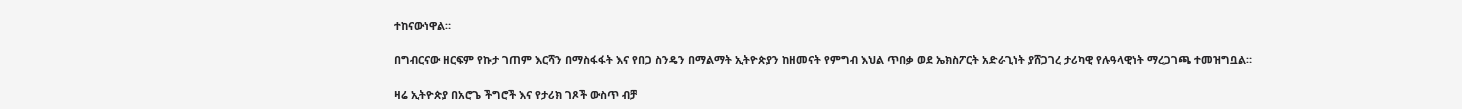ተከናውነዋል።

በግብርናው ዘርፍም የኩታ ገጠም እርሻን በማስፋፋት እና የበጋ ስንዴን በማልማት ኢትዮጵያን ከዘመናት የምግብ እህል ጥበቃ ወደ ኤክስፖርት አድራጊነት ያሸጋገረ ታሪካዊ የሉዓላዊነት ማረጋገጫ ተመዝግቧል።

ዛሬ ኢትዮጵያ በአሮጌ ችግሮች እና የታሪክ ገጾች ውስጥ ብቻ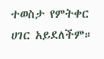ተወስታ የምትቀር ሀገር አይደለችም።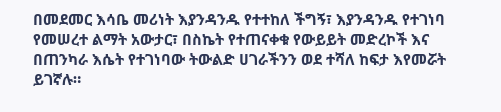በመደመር እሳቤ መሪነት እያንዳንዱ የተተከለ ችግኝ፣ እያንዳንዱ የተገነባ የመሠረተ ልማት አውታር፣ በስኬት የተጠናቀቁ የውይይት መድረኮች እና በጠንካራ እሴት የተገነባው ትውልድ ሀገራችንን ወደ ተሻለ ከፍታ እየመሯት ይገኛሉ።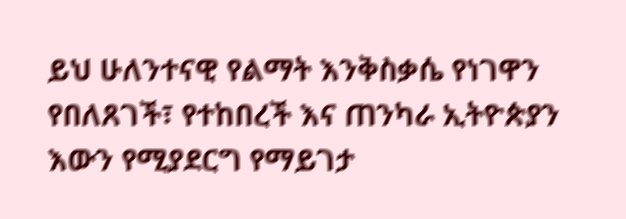ይህ ሁለንተናዊ የልማት እንቅስቃሴ የነገዋን የበለጸገች፣ የተከበረች እና ጠንካራ ኢትዮጵያን እውን የሚያደርግ የማይገታ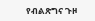የብልጽግና ጉዞ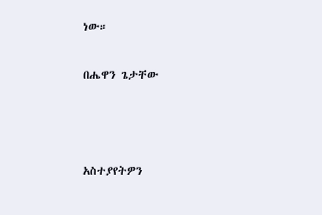ነው።

በሔዋን ጌታቸው



አስተያየትዎን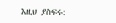እዚህ ያስፍሩ: